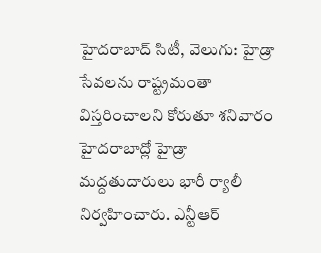హైదరాబాద్ సిటీ, వెలుగు: హైడ్రా సేవలను రాష్ట్రమంతా విస్తరించాలని కోరుతూ శనివారం హైదరాబాద్లో హైడ్రా మద్దతుదారులు భారీ ర్యాలీ నిర్వహించారు. ఎన్టీఆర్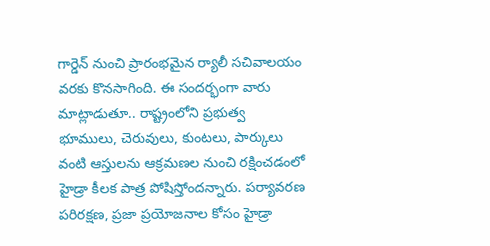గార్డెన్ నుంచి ప్రారంభమైన ర్యాలీ సచివాలయం వరకు కొనసాగింది. ఈ సందర్భంగా వారు మాట్లాడుతూ.. రాష్ట్రంలోని ప్రభుత్వ భూములు, చెరువులు, కుంటలు, పార్కులు వంటి ఆస్తులను ఆక్రమణల నుంచి రక్షించడంలో హైడ్రా కీలక పాత్ర పోషిస్తోందన్నారు. పర్యావరణ పరిరక్షణ, ప్రజా ప్రయోజనాల కోసం హైడ్రా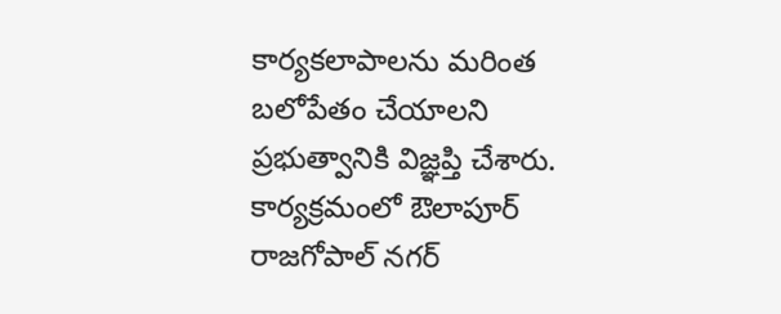కార్యకలాపాలను మరింత బలోపేతం చేయాలని ప్రభుత్వానికి విజ్ఞప్తి చేశారు. కార్యక్రమంలో ఔలాపూర్ రాజగోపాల్ నగర్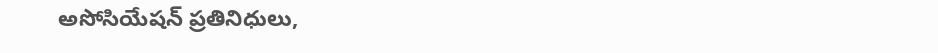అసోసియేషన్ ప్రతినిధులు,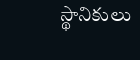స్థానికులు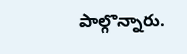పాల్గొన్నారు.